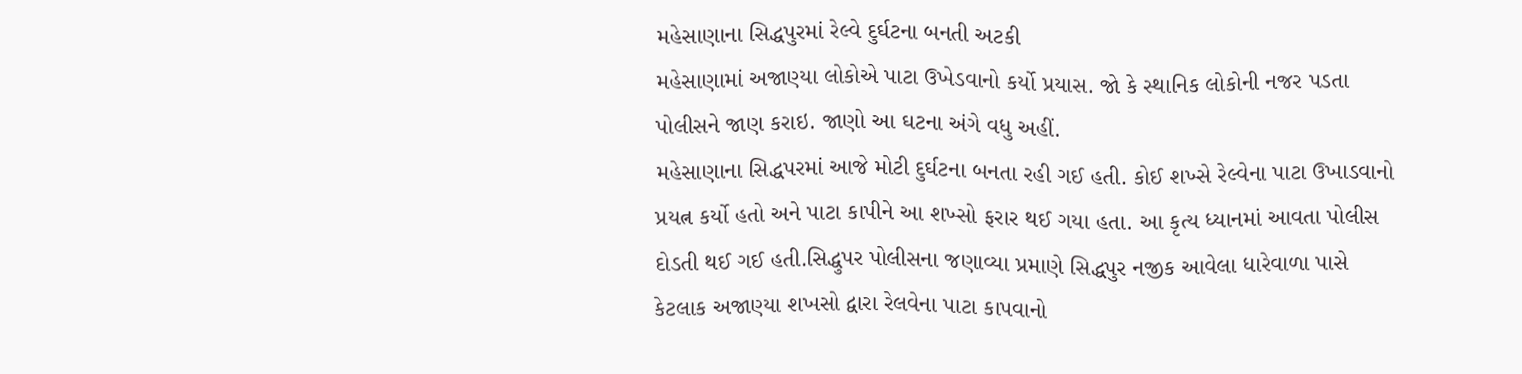મહેસાણાના સિદ્ધપુરમાં રેલ્વે દુર્ઘટના બનતી અટકી
મહેસાણામાં અજાણ્યા લોકોએ પાટા ઉખેડવાનો કર્યો પ્રયાસ. જો કે સ્થાનિક લોકોની નજર પડતા પોલીસને જાણ કરાઇ. જાણો આ ઘટના અંગે વધુ અહીં.
મહેસાણાના સિદ્ધપરમાં આજે મોટી દુર્ઘટના બનતા રહી ગઈ હતી. કોઈ શખ્સે રેલ્વેના પાટા ઉખાડવાનો પ્રયત્ન કર્યો હતો અને પાટા કાપીને આ શખ્સો ફરાર થઈ ગયા હતા. આ કૃત્ય ધ્યાનમાં આવતા પોલીસ દોડતી થઈ ગઈ હતી.સિદ્ધુપર પોલીસના જણાવ્યા પ્રમાણે સિદ્ધપુર નજીક આવેલા ધારેવાળા પાસે કેટલાક અજાણ્યા શખસો દ્વારા રેલવેના પાટા કાપવાનો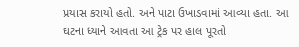પ્રયાસ કરાયો હતો. અને પાટા ઉખાડવામાં આવ્યા હતા. આ ઘટના ધ્યાને આવતા આ ટ્રેક પર હાલ પૂરતો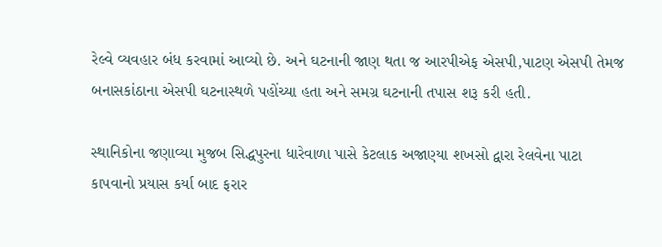રેલ્વે વ્યવહાર બંધ કરવામાં આવ્યો છે. અને ઘટનાની જાણ થતા જ આરપીએફ એસપી,પાટણ એસપી તેમજ બનાસકાંઠાના એસપી ઘટનાસ્થળે પહોંચ્યા હતા અને સમગ્ર ઘટનાની તપાસ શરૂ કરી હતી.

સ્થાનિકોના જણાવ્યા મુજબ સિદ્ધપુરના ધારેવાળા પાસે કેટલાક અજાણ્યા શખસો દ્વારા રેલવેના પાટા કાપવાનો પ્રયાસ કર્યા બાદ ફરાર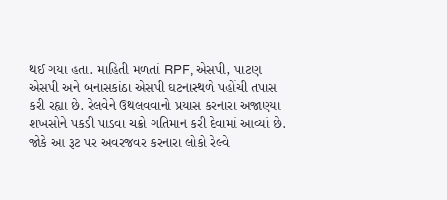થઈ ગયા હતા. માહિતી મળતાં RPF, એસપી, પાટણ એસપી અને બનાસકાંઠા એસપી ઘટનાસ્થળે પહોંચી તપાસ કરી રહ્યા છે. રેલવેને ઉથલવવાનો પ્રયાસ કરનારા અજાણ્યા શખસોને પકડી પાડવા ચક્રો ગતિમાન કરી દેવામાં આવ્યાં છે. જોકે આ રૂટ પર અવરજવર કરનારા લોકો રેલ્વે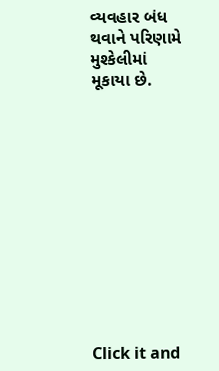વ્યવહાર બંધ થવાને પરિણામે મુશ્કેલીમાં મૂકાયા છે.












Click it and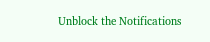Unblock the Notifications